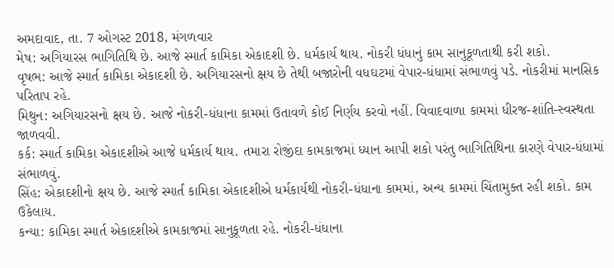અમદાવાદ, તા. 7 ઓગસ્ટ 2018, મંગળવાર
મેષ: અગિયારસ ભાગિતિથિ છે. આજે સ્માર્ત કામિકા એકાદશી છે. ધર્મકાર્ય થાય. નોકરી ધંધાનું કામ સાનુકૂળતાથી કરી શકો.
વૃષભ: આજે સ્માર્ત કામિકા એકાદશી છે. અગિયારસનો ક્ષય છે તેથી બજારોની વધઘટમાં વેપાર-ધંધામાં સંભાળવું પડે. નોકરીમાં માનસિક પરિતાપ રહે.
મિથુન: અગિયારસનો ક્ષય છે. આજે નોકરી-ધંધાના કામમાં ઉતાવળે કોઈ નિર્ણય કરવો નહીં. વિવાદવાળા કામમાં ધીરજ-શાંતિ-સ્વસ્થતા જાળવવી.
કર્ક: સ્માર્ત કામિકા એકાદશીએ આજે ધર્મકાર્ય થાય. તમારા રોજીંદા કામકાજમાં ધ્યાન આપી શકો પરંતુ ભાગિતિથિના કારણે વેપાર-ધંધામાં સંભાળવું.
સિંહ: એકાદશીનો ક્ષય છે. આજે સ્માર્ત કામિકા એકાદશીએ ધર્મકાર્યથી નોકરી-ધંધાના કામમાં, અન્ય કામમાં ચિંતામુક્ત રહી શકો. કામ ઉકેલાય.
કન્યા: કામિકા સ્માર્ત એકાદશીએ કામકાજમાં સાનુકૂળતા રહે. નોકરી-ધંધાના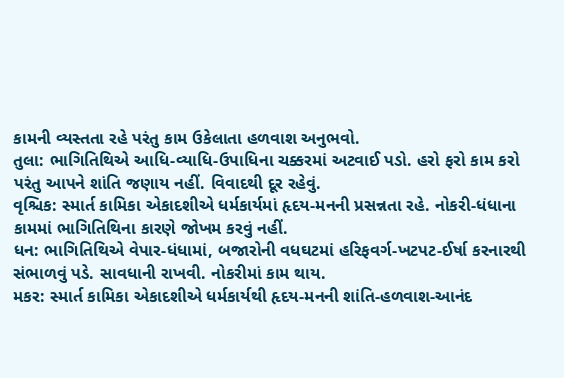કામની વ્યસ્તતા રહે પરંતુ કામ ઉકેલાતા હળવાશ અનુભવો.
તુલા: ભાગિતિથિએ આધિ-વ્યાધિ-ઉપાધિના ચક્કરમાં અટવાઈ પડો. હરો ફરો કામ કરો પરંતુ આપને શાંતિ જણાય નહીં. વિવાદથી દૂર રહેવું.
વૃશ્ચિક: સ્માર્ત કામિકા એકાદશીએ ધર્મકાર્યમાં હૃદય-મનની પ્રસન્નતા રહે. નોકરી-ધંધાના કામમાં ભાગિતિથિના કારણે જોખમ કરવું નહીં.
ધન: ભાગિતિથિએ વેપાર-ધંધામાં, બજારોની વધઘટમાં હરિફવર્ગ-ખટપટ-ઈર્ષા કરનારથી સંભાળવું પડે. સાવધાની રાખવી. નોકરીમાં કામ થાય.
મકર: સ્માર્ત કામિકા એકાદશીએ ધર્મકાર્યથી હૃદય-મનની શાંતિ-હળવાશ-આનંદ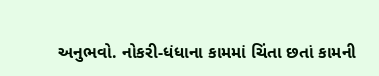અનુભવો. નોકરી-ધંધાના કામમાં ચિંતા છતાં કામની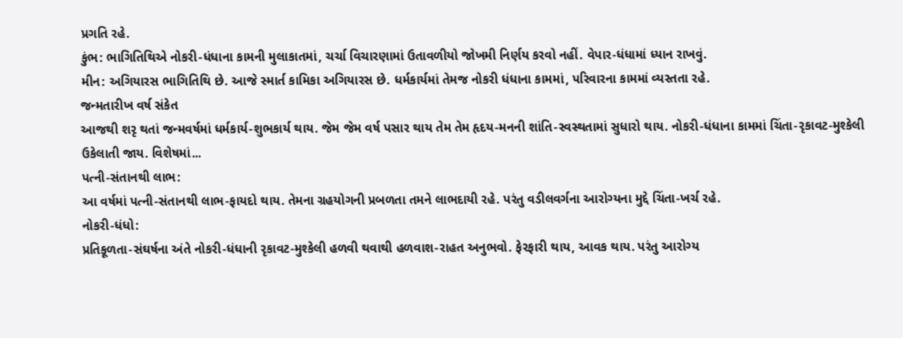પ્રગતિ રહે.
કુંભ: ભાગિતિથિએ નોકરી-ધંધાના કામની મુલાકાતમાં, ચર્ચા વિચારણામાં ઉતાવળીયો જોખમી નિર્ણય કરવો નહીં. વેપાર-ધંધામાં ધ્યાન રાખવું.
મીન: અગિયારસ ભાગિતિથિ છે. આજે સ્માર્ત કામિકા અગિયારસ છે. ધર્મકાર્યમાં તેમજ નોકરી ધંધાના કામમાં, પરિવારના કામમાં વ્યસ્તતા રહે.
જન્મતારીખ વર્ષ સંકેત
આજથી શરૃ થતાં જન્મવર્ષમાં ધર્મકાર્ય-શુભકાર્ય થાય. જેમ જેમ વર્ષ પસાર થાય તેમ તેમ હૃદય-મનની શાંતિ-સ્વસ્થતામાં સુધારો થાય. નોકરી-ધંધાના કામમાં ચિંતા-રૃકાવટ-મુશ્કેલી ઉકેલાતી જાય. વિશેષમાં...
પત્ની-સંતાનથી લાભ:
આ વર્ષમાં પત્ની-સંતાનથી લાભ-ફાયદો થાય. તેમના ગ્રહયોગની પ્રબળતા તમને લાભદાયી રહે. પરંતુ વડીલવર્ગના આરોગ્યના મુદ્દે ચિંતા-ખર્ચ રહે.
નોકરી-ધંધો:
પ્રતિકૂળતા-સંઘર્ષના અંતે નોકરી-ધંધાની રૃકાવટ-મુશ્કેલી હળવી થવાથી હળવાશ-રાહત અનુભવો. ફેરફારી થાય, આવક થાય. પરંતુ આરોગ્ય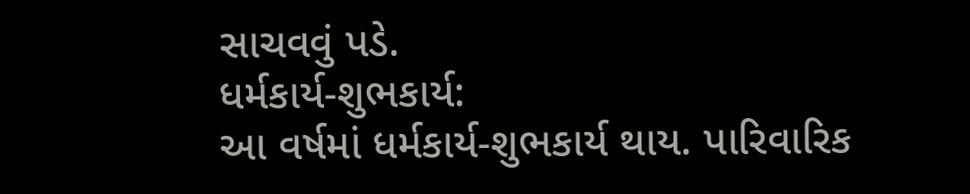સાચવવું પડે.
ધર્મકાર્ય-શુભકાર્ય:
આ વર્ષમાં ધર્મકાર્ય-શુભકાર્ય થાય. પારિવારિક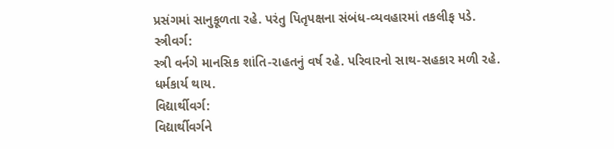પ્રસંગમાં સાનુકૂળતા રહે. પરંતુ પિતૃપક્ષના સંબંધ-વ્યવહારમાં તકલીફ પડે.
સ્ત્રીવર્ગ:
સ્ત્રી વર્નગે માનસિક શાંતિ-રાહતનું વર્ષ રહે. પરિવારનો સાથ-સહકાર મળી રહે. ધર્મકાર્ય થાય.
વિદ્યાર્થીવર્ગ:
વિદ્યાર્થીવર્ગને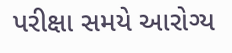પરીક્ષા સમયે આરોગ્ય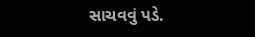સાચવવું પડે.